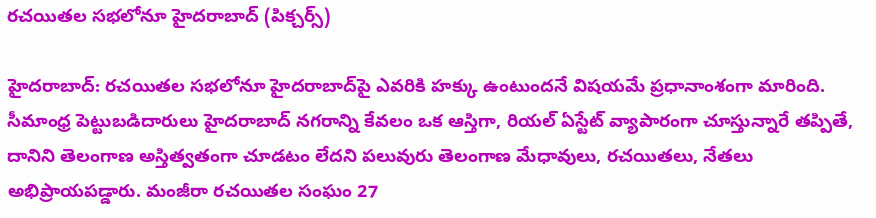రచయితల సభలోనూ హైదరాబాద్ (పిక్చర్స్)

హైదరాబాద్: రచయితల సభలోనూ హైదరాబాద్‌పై ఎవరికి హక్కు ఉంటుందనే విషయమే ప్రధానాంశంగా మారింది. సీమాంధ్ర పెట్టుబడిదారులు హైదరాబాద్ నగరాన్ని కేవలం ఒక ఆస్తిగా, రియల్ ఏస్టేట్ వ్యాపారంగా చూస్తున్నారే తప్పితే, దానిని తెలంగాణ అస్తిత్వతంగా చూడటం లేదని పలువురు తెలంగాణ మేధావులు, రచయితలు, నేతలు అభిప్రాయపడ్డారు. మంజీరా రచయితల సంఘం 27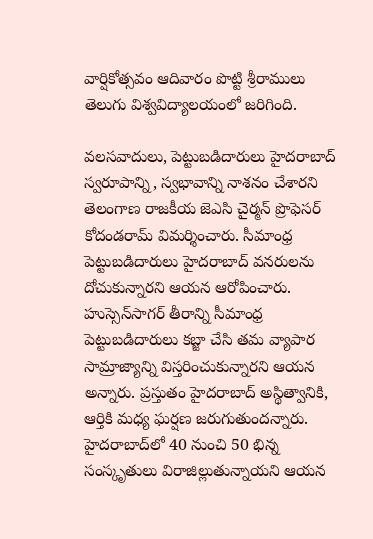వార్షికోత్సవం ఆదివారం పొట్టి శ్రీరాములు తెలుగు విశ్వవిద్యాలయంలో జరిగింది.

వలసవాదులు, పెట్టుబడిదారులు హైదరాబాద్ స్వరూపాన్ని, స్వభావాన్ని నాశనం చేశారని తెలంగాణ రాజకీయ జెఎసి చైర్మన్ ప్రొఫెసర్ కోదండరామ్ విమర్శించారు. సీమాంధ్ర పెట్టుబడిదారులు హైదరాబాద్ వనరులను దోచుకున్నారని ఆయన ఆరోపించారు. హుస్సెన్‌సాగర్ తీరాన్ని సీమాంధ్ర పెట్టుబడిదారులు కబ్జా చేసి తమ వ్యాపార సామ్రాజ్యాన్ని విస్తరించుకున్నారని ఆయన అన్నారు. ప్రస్తుతం హైదరాబాద్ అస్థిత్వానికి, ఆర్తికి మధ్య ఘర్షణ జరుగుతుందన్నారు. హైదరాబాద్‌లో 40 నుంచి 50 భిన్న సంస్కృతులు విరాజిల్లుతున్నాయని ఆయన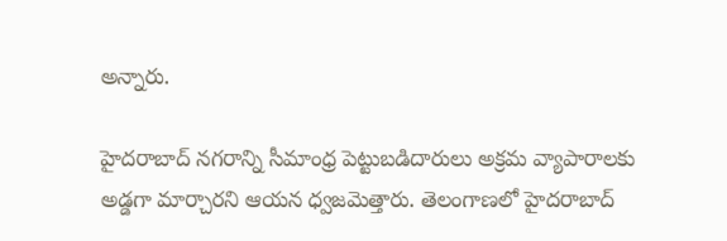అన్నారు.

హైదరాబాద్ నగరాన్ని సీమాంధ్ర పెట్టుబడిదారులు అక్రమ వ్యాపారాలకు అడ్డగా మార్చారని ఆయన ధ్వజమెత్తారు. తెలంగాణలో హైదరాబాద్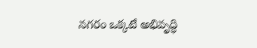నగరం ఒక్కటే అభివృద్ధి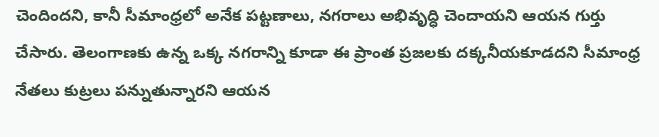చెందిందని, కానీ సీమాంధ్రలో అనేక పట్టణాలు, నగరాలు అభివృద్ధి చెందాయని ఆయన గుర్తు చేసారు. తెలంగాణకు ఉన్న ఒక్క నగరాన్ని కూడా ఈ ప్రాంత ప్రజలకు దక్కనీయకూడదని సీమాంధ్ర నేతలు కుట్రలు పన్నుతున్నారని ఆయన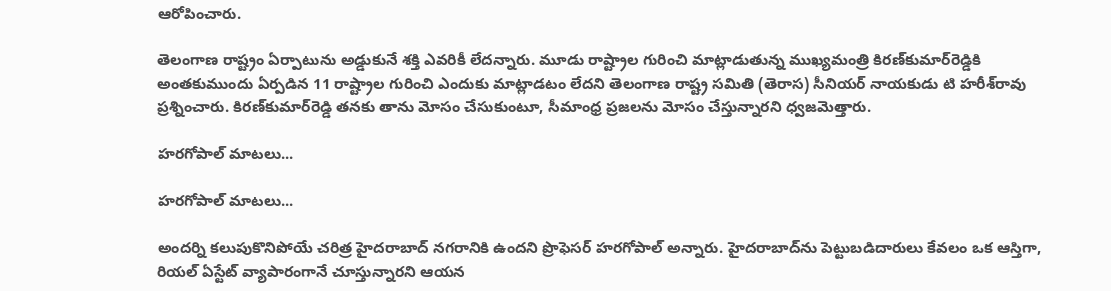ఆరోపించారు.

తెలంగాణ రాష్ట్రం ఏర్పాటును అడ్డుకునే శక్తి ఎవరికీ లేదన్నారు. మూడు రాష్ట్రాల గురించి మాట్లాడుతున్న ముఖ్యమంత్రి కిరణ్‌కుమార్‌రెడ్డికి అంతకుముందు ఏర్పడిన 11 రాష్ట్రాల గురించి ఎందుకు మాట్లాడటం లేదని తెలంగాణ రాష్ట్ర సమితి (తెరాస) సీనియర్ నాయకుడు టి హరీశ్‌రావు ప్రశ్నించారు. కిరణ్‌కుమార్‌రెడ్డి తనకు తాను మోసం చేసుకుంటూ, సీమాంధ్ర ప్రజలను మోసం చేస్తున్నారని ధ్వజమెత్తారు.

హరగోపాల్ మాటలు...

హరగోపాల్ మాటలు...

అందర్ని కలుపుకొనిపోయే చరిత్ర హైదరాబాద్ నగరానికి ఉందని ప్రొఫెసర్ హరగోపాల్ అన్నారు. హైదరాబాద్‌ను పెట్టుబడిదారులు కేవలం ఒక ఆస్తిగా, రియల్ ఏస్టేట్ వ్యాపారంగానే చూస్తున్నారని ఆయన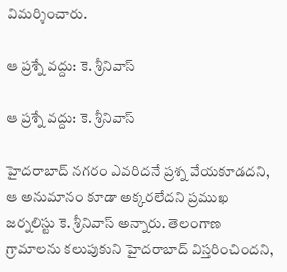విమర్శించారు.

ఆ ప్రశ్నే వద్దు: కె. శ్రీనివాస్

ఆ ప్రశ్నే వద్దు: కె. శ్రీనివాస్

హైదరాబాద్ నగరం ఎవరిదనే ప్రశ్న వేయకూడదని, ఆ అనుమానం కూడా అక్కరలేదని ప్రముఖ జర్నలిస్టు కె. శ్రీనివాస్ అన్నారు. తెలంగాణ గ్రామాలను కలుపుకుని హైదరాబాద్ విస్తరించిందని,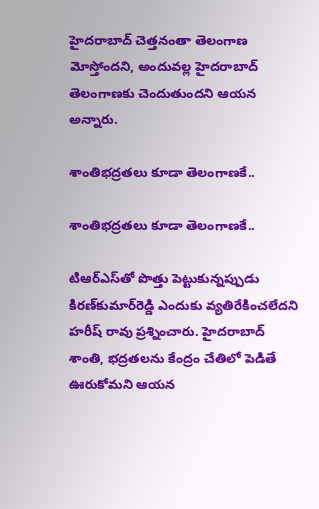హైదరాబాద్ చెత్తనంతా తెలంగాణ మోస్తోందని, అందువల్ల హైదరాబాద్ తెలంగాణకు చెందుతుందని ఆయన అన్నారు.

శాంతిభద్రతలు కూడా తెలంగాణకే..

శాంతిభద్రతలు కూడా తెలంగాణకే..

టిఆర్‌ఎస్‌తో పొత్తు పెట్టుకున్నప్పుడు కిరణ్‌కుమార్‌రెడ్డి ఎందుకు వ్యతిరేకించలేదని హరీష్ రావు ప్రశ్నించారు. హైదరాబాద్ శాంతి, భద్రతలను కేంద్రం చేతిలో పెడితే ఊరుకోమని ఆయన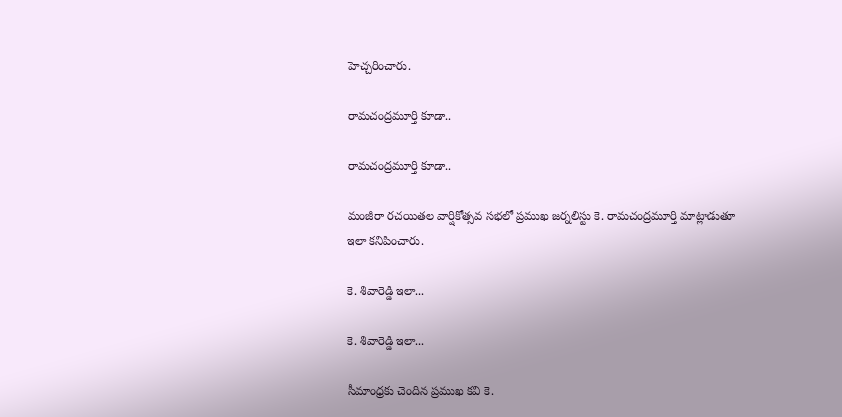హెచ్చరించారు.

రామచంద్రమూర్తి కూడా..

రామచంద్రమూర్తి కూడా..

మంజీరా రచయితల వార్షికోత్సవ సభలో ప్రముఖ జర్నలిస్టు కె. రామచంద్రమూర్తి మాట్లాడుతూ ఇలా కనిపించారు.

కె. శివారెడ్డి ఇలా...

కె. శివారెడ్డి ఇలా...

సీమాంధ్రకు చెందిన ప్రముఖ కవి కె.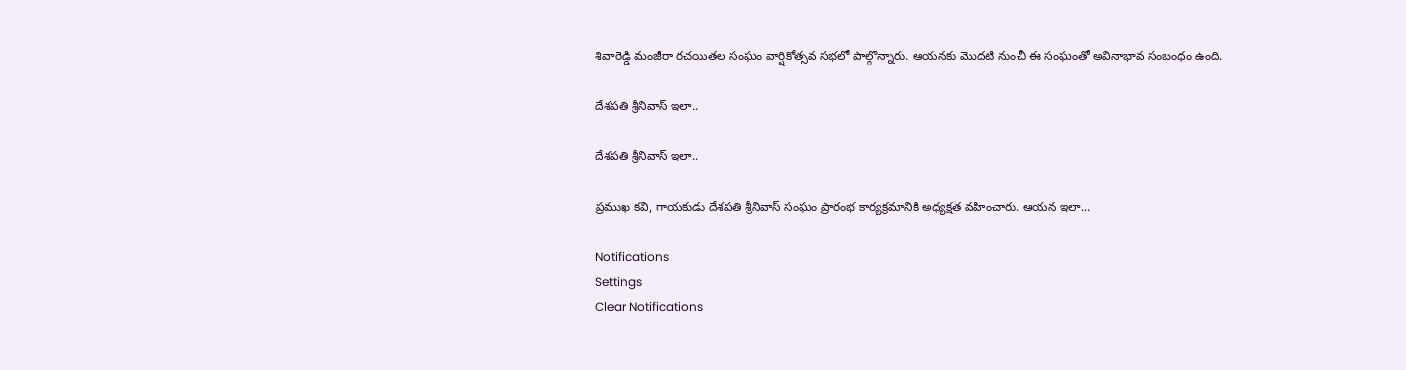శివారెడ్డి మంజీరా రచయితల సంఘం వార్షికోత్సవ సభలో పాల్గొన్నారు. ఆయనకు మొదటి నుంచీ ఈ సంఘంతో అవినాభావ సంబంధం ఉంది.

దేశపతి శ్రీనివాస్ ఇలా..

దేశపతి శ్రీనివాస్ ఇలా..

ప్రముఖ కవి, గాయకుడు దేశపతి శ్రీనివాస్ సంఘం ప్రారంభ కార్యక్రమానికి అధ్యక్షత వహించారు. ఆయన ఇలా...

Notifications
Settings
Clear Notifications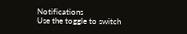Notifications
Use the toggle to switch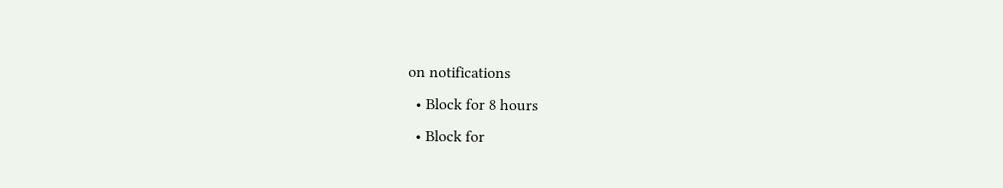on notifications
  • Block for 8 hours
  • Block for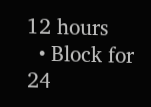12 hours
  • Block for 24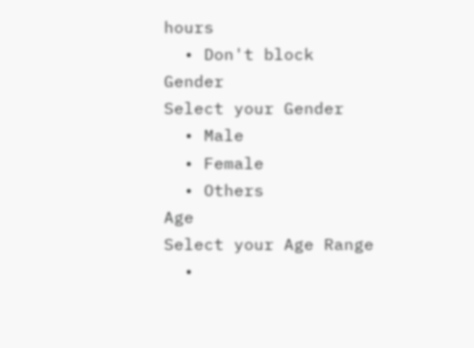hours
  • Don't block
Gender
Select your Gender
  • Male
  • Female
  • Others
Age
Select your Age Range
  •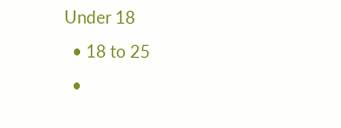Under 18
  • 18 to 25
  •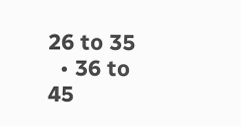26 to 35
  • 36 to 45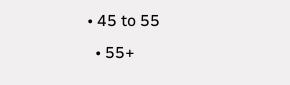• 45 to 55
  • 55+